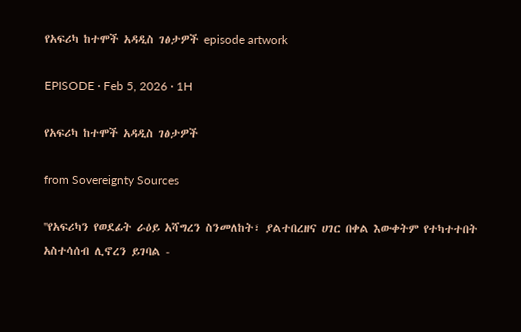የአፍሪካ ከተሞች አዳዲስ ገፅታዎች episode artwork

EPISODE · Feb 5, 2026 · 1H

የአፍሪካ ከተሞች አዳዲስ ገፅታዎች

from Sovereignty Sources

''የአፍሪካን የወደፊት ራዕይ አሻግረን ስንመለከት፣ ያልተበረዘና ሀገር በቀል እውቀትም የተካተተበት አስተሳሰብ ሊኖረን ይገባል -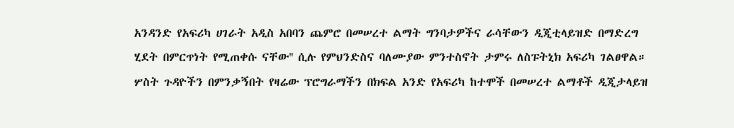አንዳንድ የአፍሪካ ሀገራት አዲስ አበባን ጨምሮ በመሠረተ ልማት ግንባታዎችና ራሳቸውን ዲጂቲላይዝድ በማድረግ ሂደት በምርጥነት የሚጠቀሱ ናቸው'' ሲሉ የምህንድስና ባለሙያው ምንተስኖት ታምሩ ለስፑትኒክ አፍሪካ ገልፀዋል። ሦስት ጉዳዮችን በምንቃኝበት የዛሬው ፕሮግራማችን በክፍል አንድ የአፍሪካ ከተሞች በመሠረተ ልማቶች ዲጂታላይዝ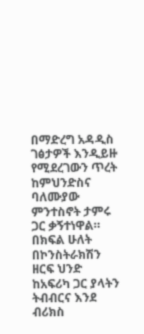በማድረግ አዳዲስ ገፅታዎች እንዲይዙ የሚደረገውን ጥረት ከምህንድስና ባለሙያው ምንተስኖት ታምሩ ጋር ቃኝተነዋል። በክፍል ሁለት በኮንስትራክሽን ዘርፍ ህንድ ከአፍሪካ ጋር ያላትን ትብብርና እንደ ብሪክስ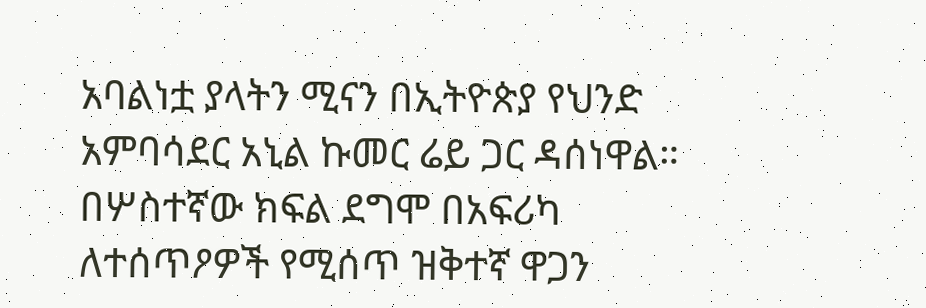አባልነቷ ያላትን ሚናን በኢትዮጵያ የህንድ አምባሳደር አኒል ኩመር ሬይ ጋር ዳሰነዋል። በሦስተኛው ክፍል ደግሞ በአፍሪካ ለተሰጥዖዎች የሚሰጥ ዝቅተኛ ዋጋን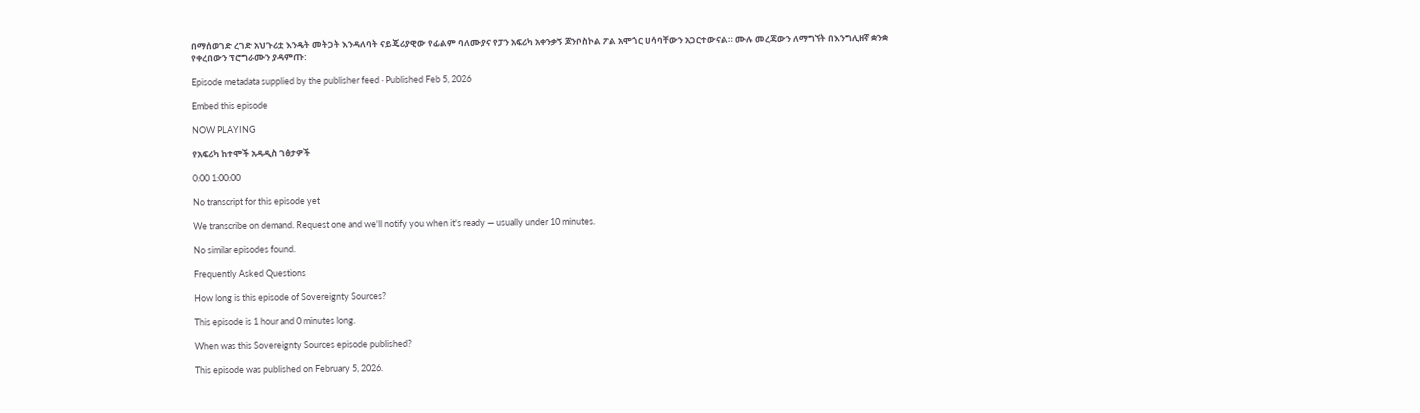በማሰወገድ ረገድ አህጉሪቷ እንዴት መትጋት እንዳለባት ናይጄሪያዊው የፊልም ባለሙያና የፓን አፍሪካ አቀንቃኝ ጆንቦስኮል ፖል አሞጎር ሀሳባቸውን አጋርተውናል። ሙሉ መረጃውን ለማግኘት በእንግሊዘኛ ቋንቋ የቀረበውን ፕሮግራሙን ያዳምጡ:

Episode metadata supplied by the publisher feed · Published Feb 5, 2026

Embed this episode

NOW PLAYING

የአፍሪካ ከተሞች አዳዲስ ገፅታዎች

0:00 1:00:00

No transcript for this episode yet

We transcribe on demand. Request one and we'll notify you when it's ready — usually under 10 minutes.

No similar episodes found.

Frequently Asked Questions

How long is this episode of Sovereignty Sources?

This episode is 1 hour and 0 minutes long.

When was this Sovereignty Sources episode published?

This episode was published on February 5, 2026.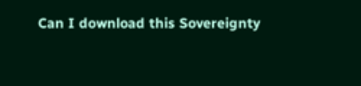Can I download this Sovereignty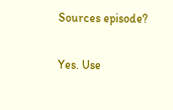Sources episode?

Yes. Use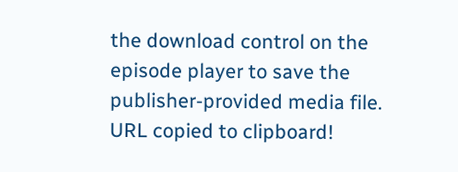the download control on the episode player to save the publisher-provided media file.
URL copied to clipboard!